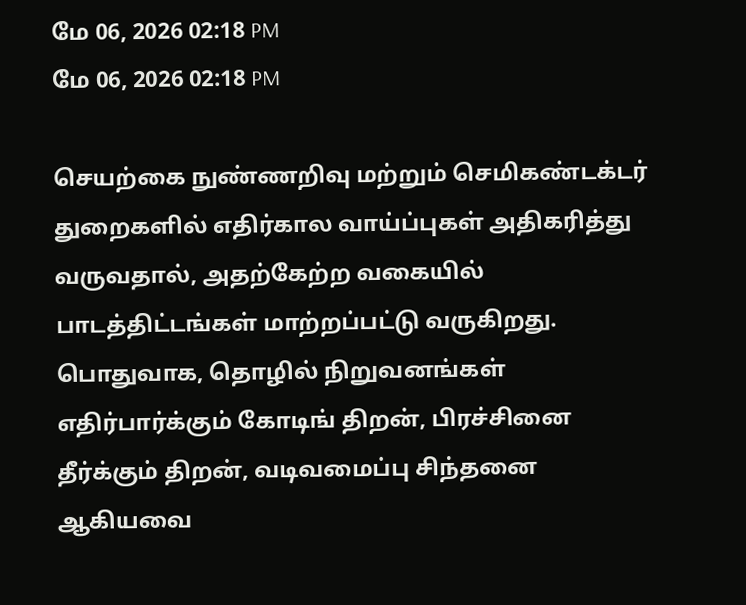மே 06, 2026 02:18 PM
மே 06, 2026 02:18 PM

செயற்கை நுண்ணறிவு மற்றும் செமிகண்டக்டர் துறைகளில் எதிர்கால வாய்ப்புகள் அதிகரித்து வருவதால், அதற்கேற்ற வகையில் பாடத்திட்டங்கள் மாற்றப்பட்டு வருகிறது. பொதுவாக, தொழில் நிறுவனங்கள் எதிர்பார்க்கும் கோடிங் திறன், பிரச்சினை தீர்க்கும் திறன், வடிவமைப்பு சிந்தனை ஆகியவை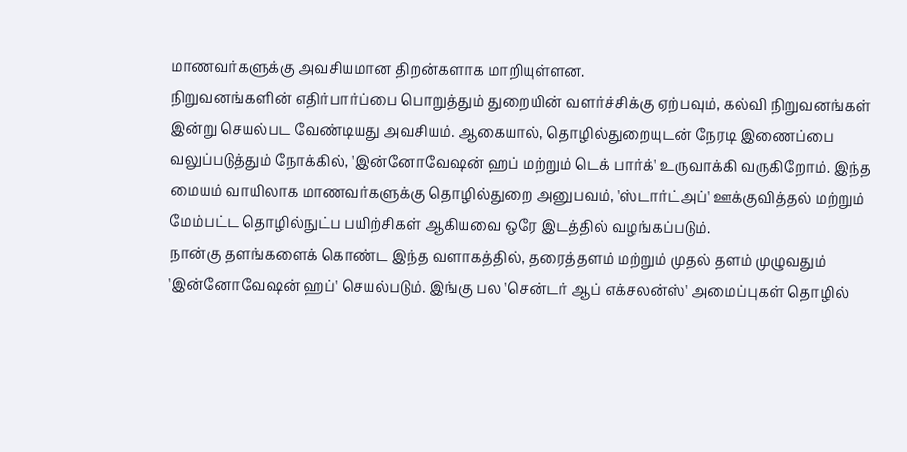மாணவர்களுக்கு அவசியமான திறன்களாக மாறியுள்ளன.
நிறுவனங்களின் எதிர்பார்ப்பை பொறுத்தும் துறையின் வளர்ச்சிக்கு ஏற்பவும், கல்வி நிறுவனங்கள் இன்று செயல்பட வேண்டியது அவசியம். ஆகையால், தொழில்துறையுடன் நேரடி இணைப்பை வலுப்படுத்தும் நோக்கில், 'இன்னோவேஷன் ஹப் மற்றும் டெக் பார்க்' உருவாக்கி வருகிறோம். இந்த மையம் வாயிலாக மாணவர்களுக்கு தொழில்துறை அனுபவம், 'ஸ்டார்ட்அப்' ஊக்குவித்தல் மற்றும் மேம்பட்ட தொழில்நுட்ப பயிற்சிகள் ஆகியவை ஒரே இடத்தில் வழங்கப்படும்.
நான்கு தளங்களைக் கொண்ட இந்த வளாகத்தில், தரைத்தளம் மற்றும் முதல் தளம் முழுவதும் 'இன்னோவேஷன் ஹப்' செயல்படும். இங்கு பல 'சென்டர் ஆப் எக்சலன்ஸ்' அமைப்புகள் தொழில்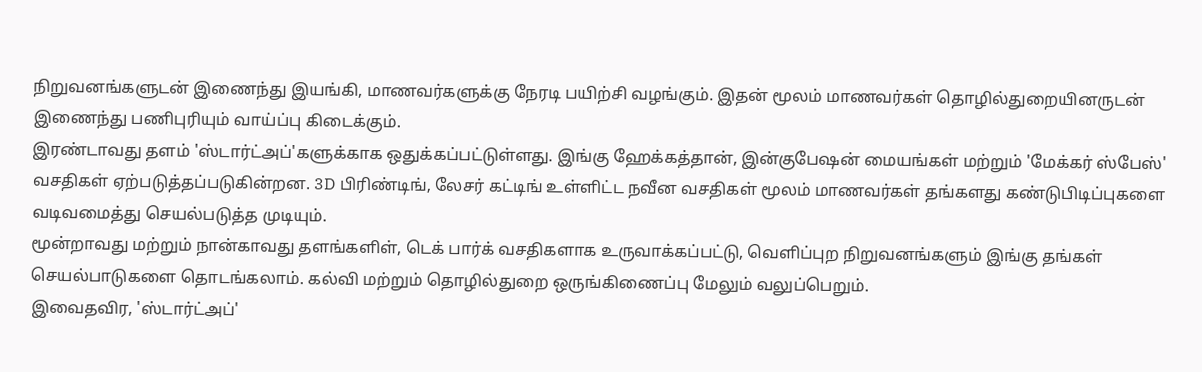நிறுவனங்களுடன் இணைந்து இயங்கி, மாணவர்களுக்கு நேரடி பயிற்சி வழங்கும். இதன் மூலம் மாணவர்கள் தொழில்துறையினருடன் இணைந்து பணிபுரியும் வாய்ப்பு கிடைக்கும்.
இரண்டாவது தளம் 'ஸ்டார்ட்அப்'களுக்காக ஒதுக்கப்பட்டுள்ளது. இங்கு ஹேக்கத்தான், இன்குபேஷன் மையங்கள் மற்றும் 'மேக்கர் ஸ்பேஸ்' வசதிகள் ஏற்படுத்தப்படுகின்றன. 3D பிரிண்டிங், லேசர் கட்டிங் உள்ளிட்ட நவீன வசதிகள் மூலம் மாணவர்கள் தங்களது கண்டுபிடிப்புகளை வடிவமைத்து செயல்படுத்த முடியும்.
மூன்றாவது மற்றும் நான்காவது தளங்களிள், டெக் பார்க் வசதிகளாக உருவாக்கப்பட்டு, வெளிப்புற நிறுவனங்களும் இங்கு தங்கள் செயல்பாடுகளை தொடங்கலாம். கல்வி மற்றும் தொழில்துறை ஒருங்கிணைப்பு மேலும் வலுப்பெறும்.
இவைதவிர, 'ஸ்டார்ட்அப்'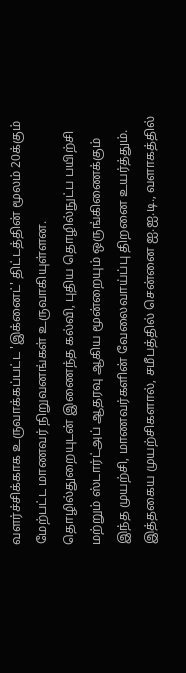வளர்ச்சிக்காக உருவாக்கப்பட்ட 'இக்னைட்' திட்டத்தின் மூலம் 20க்கும் மேற்பட்ட மாணவர் நிறுவனங்கள் உருவாகியுள்ளன. தொழில்துறையுடன் இணைந்த கல்வி, புதிய தொழில்நுட்ப பயிற்சி மற்றும் ஸ்டார்ட்அப் ஆதரவு ஆகிய மூன்றையும் ஒருங்கிணைக்கும் இந்த முயற்சி, மாணவர்களின் வேலைவாய்ப்பு திறனை உயர்த்தும்.
இத்தகைய முயற்சிகளால், சமீபத்தில் சென்னை ஐ.ஐ.டி., வளாகத்தில்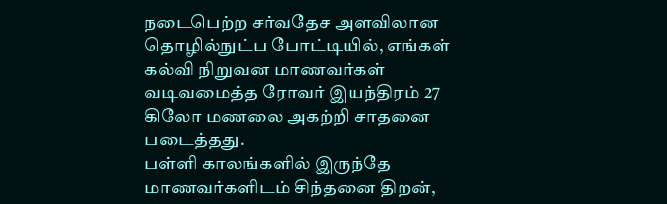நடைபெற்ற சர்வதேச அளவிலான தொழில்நுட்ப போட்டியில், எங்கள் கல்வி நிறுவன மாணவர்கள் வடிவமைத்த ரோவர் இயந்திரம் 27 கிலோ மணலை அகற்றி சாதனை படைத்தது.
பள்ளி காலங்களில் இருந்தே மாணவர்களிடம் சிந்தனை திறன்,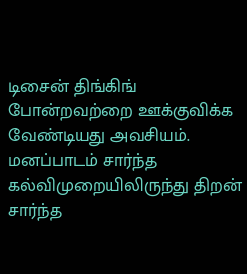டிசைன் திங்கிங் போன்றவற்றை ஊக்குவிக்க வேண்டியது அவசியம். மனப்பாடம் சார்ந்த கல்விமுறையிலிருந்து திறன் சார்ந்த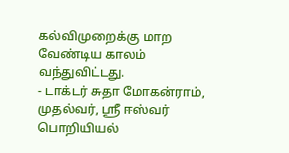கல்விமுறைக்கு மாற வேண்டிய காலம் வந்துவிட்டது.
- டாக்டர் சுதா மோகன்ராம், முதல்வர், ஸ்ரீ ஈஸ்வர் பொறியியல்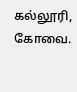கல்லூரி, கோவை.